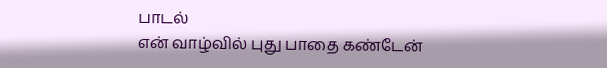பாடல்
என் வாழ்வில் புது பாதை கண்டேன்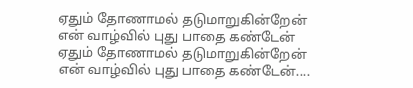ஏதும் தோணாமல் தடுமாறுகின்றேன்
என் வாழ்வில் புது பாதை கண்டேன்
ஏதும் தோணாமல் தடுமாறுகின்றேன்
என் வாழ்வில் புது பாதை கண்டேன்....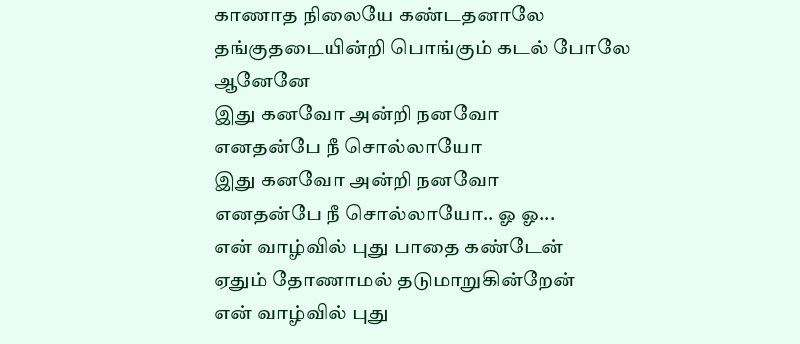காணாத நிலையே கண்டதனாலே
தங்குதடையின்றி பொங்கும் கடல் போலே
ஆனேனே
இது கனவோ அன்றி நனவோ
எனதன்பே நீ சொல்லாயோ
இது கனவோ அன்றி நனவோ
எனதன்பே நீ சொல்லாயோ.. ஓ ஓ...
என் வாழ்வில் புது பாதை கண்டேன்
ஏதும் தோணாமல் தடுமாறுகின்றேன்
என் வாழ்வில் புது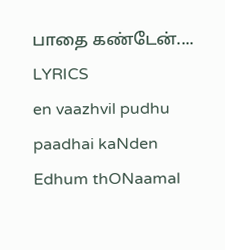பாதை கண்டேன்....
LYRICS
en vaazhvil pudhu paadhai kaNden
Edhum thONaamal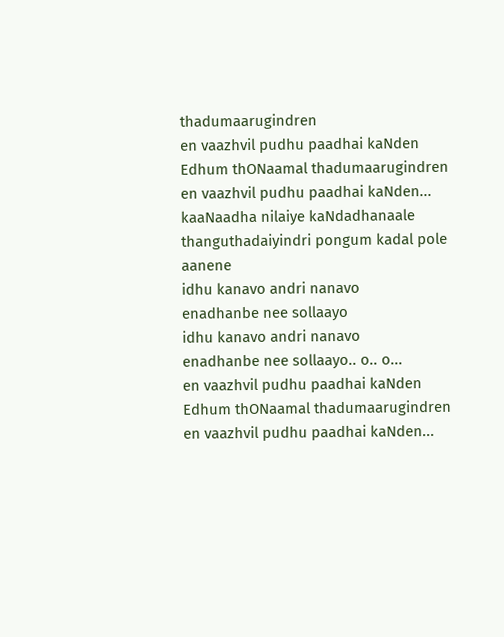thadumaarugindren
en vaazhvil pudhu paadhai kaNden
Edhum thONaamal thadumaarugindren
en vaazhvil pudhu paadhai kaNden...
kaaNaadha nilaiye kaNdadhanaale
thanguthadaiyindri pongum kadal pole
aanene
idhu kanavo andri nanavo
enadhanbe nee sollaayo
idhu kanavo andri nanavo
enadhanbe nee sollaayo.. o.. o...
en vaazhvil pudhu paadhai kaNden
Edhum thONaamal thadumaarugindren
en vaazhvil pudhu paadhai kaNden...